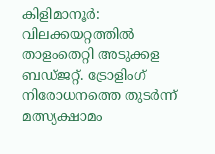കിളിമാനൂർ: വിലക്കയറ്റത്തിൽ താളംതെറ്റി അടുക്കള ബഡ്ജറ്റ്. ട്രോളിംഗ് നിരോധനത്തെ തുടർന്ന് മത്സ്യക്ഷാമം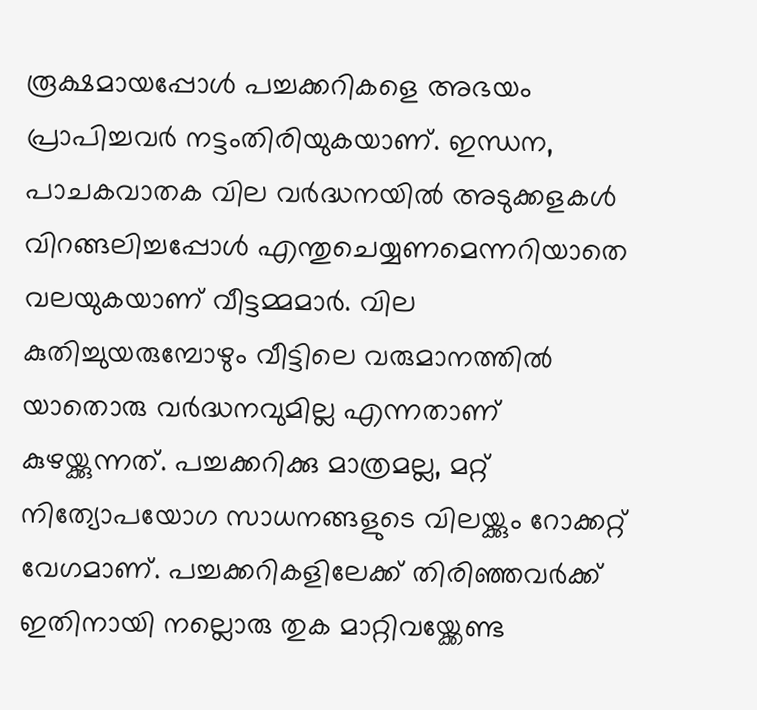രൂക്ഷമായപ്പോൾ പച്ചക്കറികളെ അഭയം പ്രാപിച്ചവർ നട്ടംതിരിയുകയാണ്. ഇന്ധന, പാചകവാതക വില വർദ്ധനയിൽ അടുക്കളകൾ വിറങ്ങലിച്ചപ്പോൾ എന്തുചെയ്യണമെന്നറിയാതെ വലയുകയാണ് വീട്ടമ്മമാർ. വില കുതിച്ചുയരുമ്പോഴും വീട്ടിലെ വരുമാനത്തിൽ യാതൊരു വർദ്ധനവുമില്ല എന്നതാണ് കുഴയ്ക്കുന്നത്. പച്ചക്കറിക്കു മാത്രമല്ല, മറ്റ് നിത്യോപയോഗ സാധനങ്ങളുടെ വിലയ്ക്കും റോക്കറ്റ് വേഗമാണ്. പച്ചക്കറികളിലേക്ക് തിരിഞ്ഞവർക്ക് ഇതിനായി നല്ലൊരു തുക മാറ്റിവയ്ക്കേണ്ട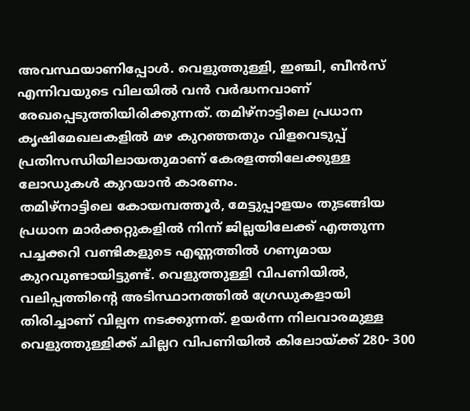അവസ്ഥയാണിപ്പോൾ. വെളുത്തുള്ളി, ഇഞ്ചി, ബീൻസ് എന്നിവയുടെ വിലയിൽ വൻ വർദ്ധനവാണ് രേഖപ്പെടുത്തിയിരിക്കുന്നത്. തമിഴ്നാട്ടിലെ പ്രധാന കൃഷിമേഖലകളിൽ മഴ കുറഞ്ഞതും വിളവെടുപ്പ് പ്രതിസന്ധിയിലായതുമാണ് കേരളത്തിലേക്കുള്ള ലോഡുകൾ കുറയാൻ കാരണം.
തമിഴ്നാട്ടിലെ കോയമ്പത്തൂർ, മേട്ടുപ്പാളയം തുടങ്ങിയ പ്രധാന മാർക്കറ്റുകളിൽ നിന്ന് ജില്ലയിലേക്ക് എത്തുന്ന പച്ചക്കറി വണ്ടികളുടെ എണ്ണത്തിൽ ഗണ്യമായ കുറവുണ്ടായിട്ടുണ്ട്. വെളുത്തുള്ളി വിപണിയിൽ, വലിപ്പത്തിന്റെ അടിസ്ഥാനത്തിൽ ഗ്രേഡുകളായി തിരിച്ചാണ് വില്പന നടക്കുന്നത്. ഉയർന്ന നിലവാരമുള്ള വെളുത്തുള്ളിക്ക് ചില്ലറ വിപണിയിൽ കിലോയ്ക്ക് 280- 300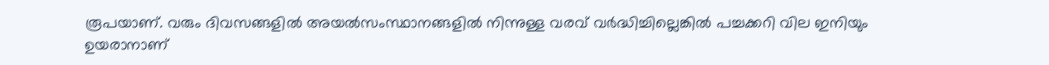രൂപയാണ്. വരും ദിവസങ്ങളിൽ അയൽസംസ്ഥാനങ്ങളിൽ നിന്നുള്ള വരവ് വർദ്ധിച്ചില്ലെങ്കിൽ പച്ചക്കറി വില ഇനിയും ഉയരാനാണ്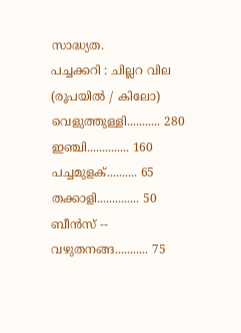സാദ്ധ്യത.
പച്ചക്കറി : ചില്ലറ വില (രൂപയിൽ / കിലോ)
വെളുത്തുള്ളി........... 280
ഇഞ്ചി.............. 160
പച്ചമുളക്.......... 65
തക്കാളി.............. 50
ബീൻസ് -- വഴുതനങ്ങ........... 75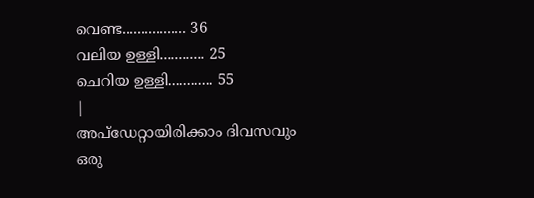വെണ്ട................. 36
വലിയ ഉള്ളി............ 25
ചെറിയ ഉള്ളി............ 55
|
അപ്ഡേറ്റായിരിക്കാം ദിവസവും
ഒരു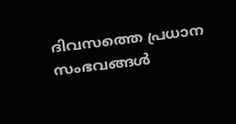ദിവസത്തെ പ്രധാന സംഭവങ്ങൾ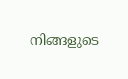നിങ്ങളുടെ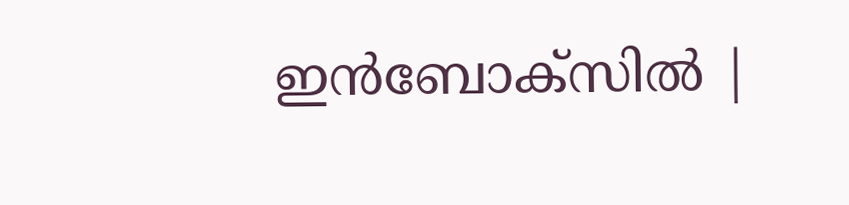ഇൻബോക്സിൽ |